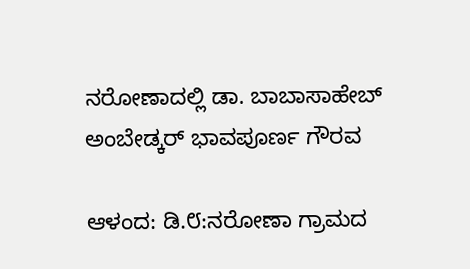ನರೋಣಾದಲ್ಲಿ ಡಾ. ಬಾಬಾಸಾಹೇಬ್ ಅಂಬೇಡ್ಕರ್ ಭಾವಪೂರ್ಣ ಗೌರವ

ಆಳಂದ: ಡಿ.೮:ನರೋಣಾ ಗ್ರಾಮದ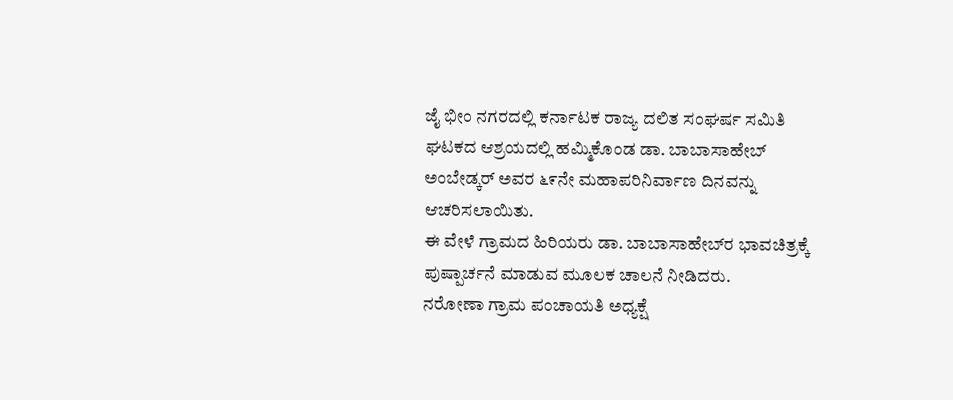ಜೈ ಭೀಂ ನಗರದಲ್ಲಿ ಕರ್ನಾಟಕ ರಾಜ್ಯ ದಲಿತ ಸಂಘರ್ಷ ಸಮಿತಿ ಘಟಕದ ಆಶ್ರಯದಲ್ಲಿ ಹಮ್ಮಿಕೊಂಡ ಡಾ. ಬಾಬಾಸಾಹೇಬ್ ಅಂಬೇಡ್ಕರ್ ಅವರ ೬೯ನೇ ಮಹಾಪರಿನಿರ್ವಾಣ ದಿನವನ್ನು ಆಚರಿಸಲಾಯಿತು.
ಈ ವೇಳೆ ಗ್ರಾಮದ ಹಿರಿಯರು ಡಾ. ಬಾಬಾಸಾಹೇಬ್‌ರ ಭಾವಚಿತ್ರಕ್ಕೆ ಪುಷ್ಪಾರ್ಚನೆ ಮಾಡುವ ಮೂಲಕ ಚಾಲನೆ ನೀಡಿದರು.
ನರೋಣಾ ಗ್ರಾಮ ಪಂಚಾಯತಿ ಅಧ್ಯಕ್ಷೆ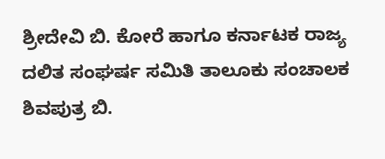ಶ್ರೀದೇವಿ ಬಿ. ಕೋರೆ ಹಾಗೂ ಕರ್ನಾಟಕ ರಾಜ್ಯ ದಲಿತ ಸಂಘರ್ಷ ಸಮಿತಿ ತಾಲೂಕು ಸಂಚಾಲಕ ಶಿವಪುತ್ರ ಬಿ.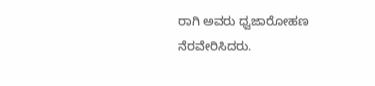ರಾಗಿ ಅವರು ಧ್ವಜಾರೋಹಣ ನೆರವೇರಿಸಿದರು.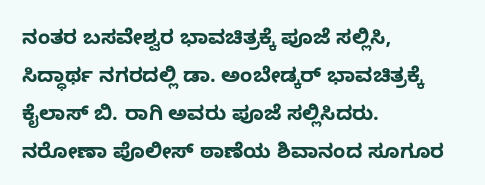ನಂತರ ಬಸವೇಶ್ವರ ಭಾವಚಿತ್ರಕ್ಕೆ ಪೂಜೆ ಸಲ್ಲಿಸಿ, ಸಿದ್ಧಾರ್ಥ ನಗರದಲ್ಲಿ ಡಾ. ಅಂಬೇಡ್ಕರ್ ಭಾವಚಿತ್ರಕ್ಕೆ ಕೈಲಾಸ್ ಬಿ. ರಾಗಿ ಅವರು ಪೂಜೆ ಸಲ್ಲಿಸಿದರು. ನರೋಣಾ ಪೊಲೀಸ್ ಠಾಣೆಯ ಶಿವಾನಂದ ಸೂಗೂರ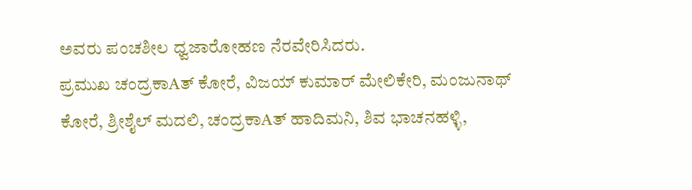ಅವರು ಪಂಚಶೀಲ ಧ್ವಜಾರೋಹಣ ನೆರವೇರಿಸಿದರು.
ಪ್ರಮುಖ ಚಂದ್ರಕಾAತ್ ಕೋರೆ, ವಿಜಯ್ ಕುಮಾರ್ ಮೇಲಿಕೇರಿ, ಮಂಜುನಾಥ್ ಕೋರೆ, ಶ್ರೀಶೈಲ್ ಮದಲಿ, ಚಂದ್ರಕಾAತ್ ಹಾದಿಮನಿ, ಶಿವ ಭಾಚನಹಳ್ಳಿ,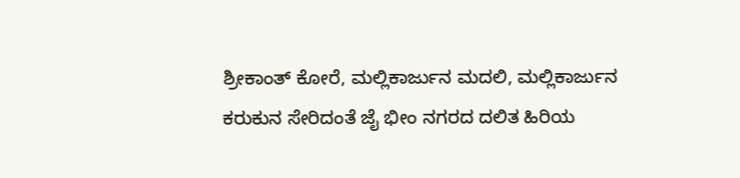ಶ್ರೀಕಾಂತ್ ಕೋರೆ, ಮಲ್ಲಿಕಾರ್ಜುನ ಮದಲಿ, ಮಲ್ಲಿಕಾರ್ಜುನ ಕರುಕುನ ಸೇರಿದಂತೆ ಜೈ ಭೀಂ ನಗರದ ದಲಿತ ಹಿರಿಯ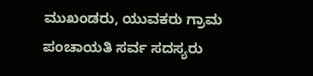ಮುಖಂಡರು, ಯುವಕರು ಗ್ರಾಮ ಪಂಚಾಯತಿ ಸರ್ವ ಸದಸ್ಯರು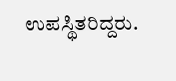ಉಪಸ್ಥಿತರಿದ್ದರು.